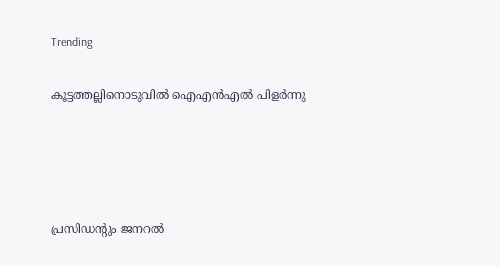Trending

കൂട്ടത്തല്ലിനൊടുവിൽ ഐഎൻഎൽ പിളർന്നു




പ്രസിഡന്റും ജനറൽ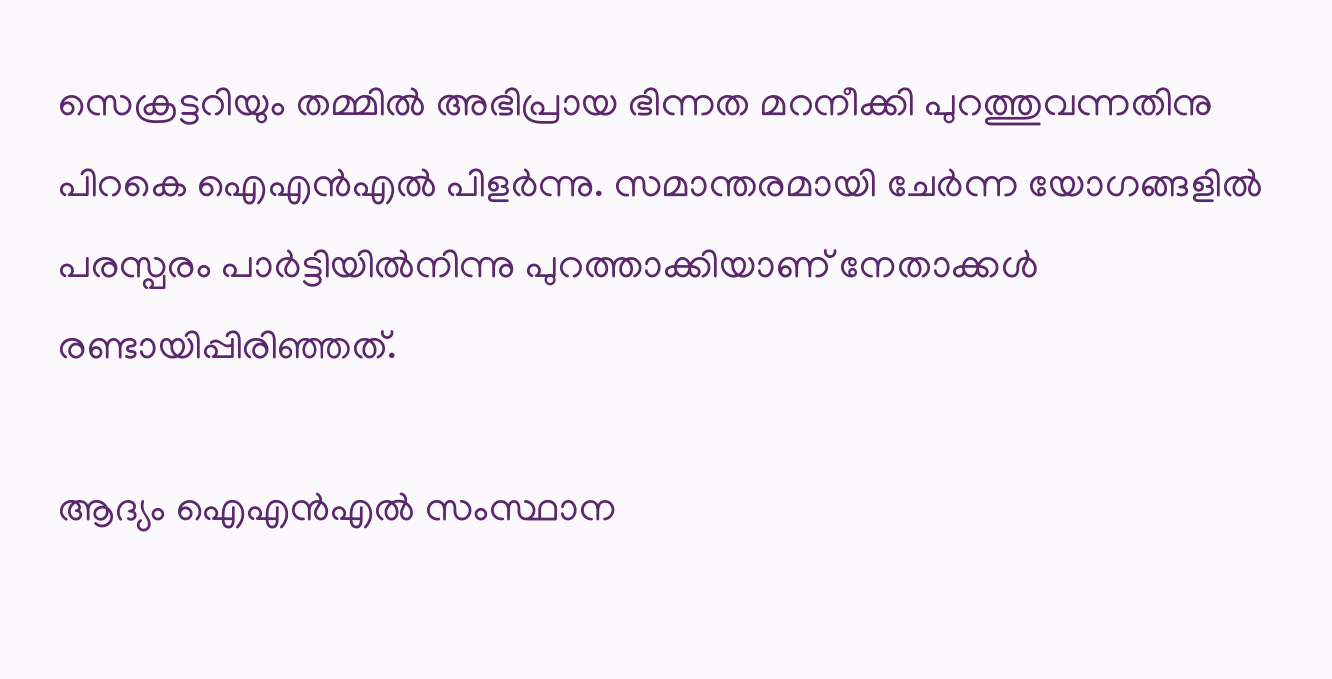സെക്രട്ടറിയും തമ്മിൽ അഭിപ്രായ ഭിന്നത മറനീക്കി പുറത്തുവന്നതിനു പിറകെ ഐഎൻഎൽ പിളർന്നു. സമാന്തരമായി ചേർന്ന യോഗങ്ങളിൽ പരസ്പരം പാർട്ടിയിൽനിന്നു പുറത്താക്കിയാണ് നേതാക്കൾ രണ്ടായിപ്പിരിഞ്ഞത്.

ആദ്യം ഐഎൻഎൽ സംസ്ഥാന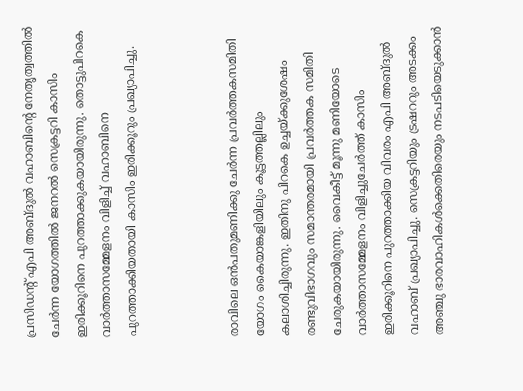പ്രസിഡന്റ് എപി അബ്ദുൽ വഹാബിന്റെ നേതൃത്വത്തിൽ ചേർന്ന യോഗത്തിൽ ജനറൽ സെക്രട്ടറി കാസിം ഇരിക്കൂറിനെ പുറത്താക്കുകയായിരുന്നു. തൊട്ടുപിറകെ വാർത്താസമ്മേളനം വിളിച്ച് വഹാബിനെ പുറത്താക്കിയതായി കാസിം ഇരിക്കൂറും പ്രഖ്യാപിച്ചു.



രാവിലെ ഒൻപതുമണിക്കു ചേർന്ന പ്രവർത്തകസമിതി യോഗം കൈയാങ്കളിയിലും കൂട്ടത്തല്ലിലും കലാശിച്ചിരുന്നു. ഇതിനു പിറകെ ഉച്ചയ്ക്കുശേഷം രണ്ടുവിഭാഗവും സമാന്തരമായി പ്രവർത്തക സമിതി ചേരുകയായിരുന്നു. വൈകീട്ട് മൂന്നു മണിയോടെ വാർത്താസമ്മേളനം വിളിച്ചുചേർത്ത് കാസിം ഇരിക്കൂറിനെ പുറത്താക്കിയ വിവരം എപി അബ്ദുൽ വഹാബ് പ്രഖ്യാപിച്ചു. സെക്രട്ടറിയും ട്രഷററും അടക്കം അഞ്ചു ഭാരവാഹികൾക്കെതിരെയും നടപടിയെടുക്കാൻ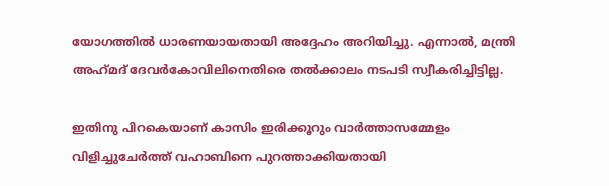യോഗത്തിൽ ധാരണയായതായി അദ്ദേഹം അറിയിച്ചു. എന്നാൽ, മന്ത്രി അഹ്‌മദ് ദേവർകോവിലിനെതിരെ തൽക്കാലം നടപടി സ്വീകരിച്ചിട്ടില്ല.

ഇതിനു പിറകെയാണ് കാസിം ഇരിക്കൂറും വാർത്താസമ്മേളം വിളിച്ചുചേർത്ത് വഹാബിനെ പുറത്താക്കിയതായി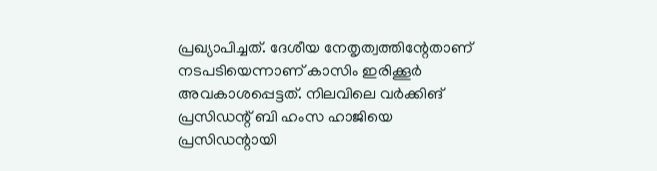പ്രഖ്യാപിച്ചത്. ദേശീയ നേതൃത്വത്തിന്റേതാണ് നടപടിയെന്നാണ് കാസിം ഇരിക്കൂർ അവകാശപ്പെട്ടത്. നിലവിലെ വർക്കിങ് പ്രസിഡന്റ് ബി ഹംസ ഹാജിയെ പ്രസിഡന്റായി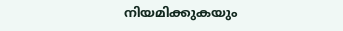നിയമിക്കുകയും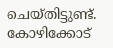ചെയ്തിട്ടുണ്ട്. കോഴിക്കോട്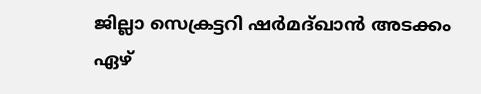ജില്ലാ സെക്രട്ടറി ഷർമദ്ഖാൻ അടക്കം ഏഴ്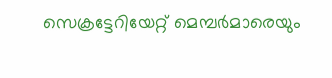സെക്രട്ടേറിയേറ്റ് മെമ്പർമാരെയും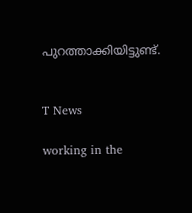പുറത്താക്കിയിട്ടുണ്ട്.


T News

working in the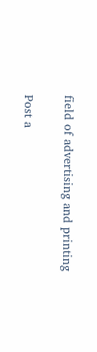field of advertising and printing

Post a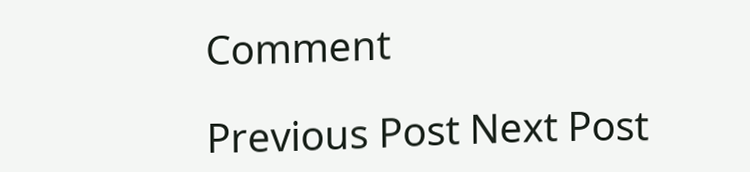Comment

Previous Post Next Post